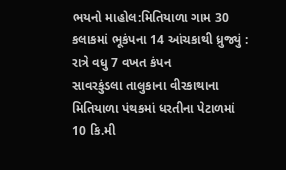ભયનો માહોલ:મિતિયાળા ગામ 30 કલાકમાં ભૂકંપના 14 આંચકાથી ધ્રુજ્યું : રાત્રે વધુ 7 વખત કંપન
સાવરકુંડલા તાલુકાના વીરકાથાના મિતિયાળા પંથકમાં ધરતીના પેટાળમાં 10 કિ.મી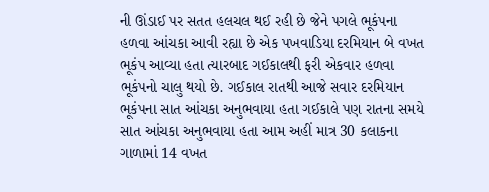ની ઊંડાઈ પર સતત હલચલ થઈ રહી છે જેને પગલે ભૂકંપના હળવા આંચકા આવી રહ્યા છે એક પખવાડિયા દરમિયાન બે વખત ભૂકંપ આવ્યા હતા ત્યારબાદ ગઈકાલથી ફરી એકવાર હળવા ભૂકંપનો ચાલુ થયો છે. ગઈકાલ રાતથી આજે સવાર દરમિયાન ભૂકંપના સાત આંચકા અનુભવાયા હતા ગઈકાલે પણ રાતના સમયે સાત આંચકા અનુભવાયા હતા આમ અહીં માત્ર 30 કલાકના ગાળામાં 14 વખત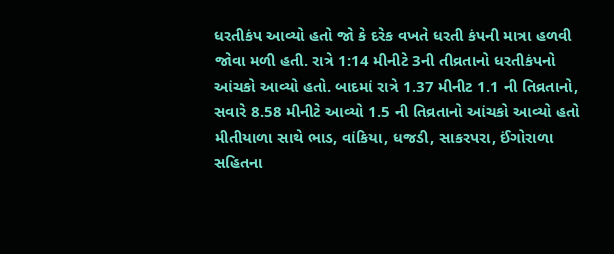ધરતીકંપ આવ્યો હતો જો કે દરેક વખતે ધરતી કંપની માત્રા હળવી જોવા મળી હતી. રાત્રે 1:14 મીનીટે 3ની તીવ્રતાનો ધરતીકંપનો આંચકો આવ્યો હતો. બાદમાં રાત્રે 1.37 મીનીટ 1.1 ની તિવ્રતાનો, સવારે 8.58 મીનીટે આવ્યો 1.5 ની તિવ્રતાનો આંચકો આવ્યો હતો મીતીયાળા સાથે ભાડ, વાંકિયા, ધજડી, સાકરપરા, ઈંગોરાળા સહિતના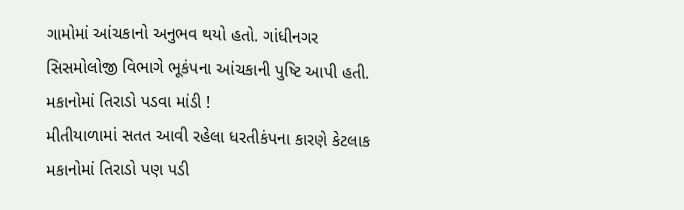ગામોમાં આંચકાનો અનુભવ થયો હતો. ગાંધીનગર સિસમોલોજી વિભાગે ભૂકંપના આંચકાની પુષ્ટિ આપી હતી. મકાનોમાં તિરાડો પડવા માંડી !
મીતીયાળામાં સતત આવી રહેલા ધરતીકંપના કારણે કેટલાક મકાનોમાં તિરાડો પણ પડી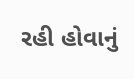રહી હોવાનું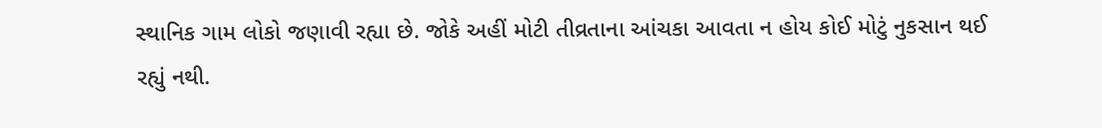સ્થાનિક ગામ લોકો જણાવી રહ્યા છે. જોકે અહીં મોટી તીવ્રતાના આંચકા આવતા ન હોય કોઈ મોટું નુકસાન થઈ રહ્યું નથી.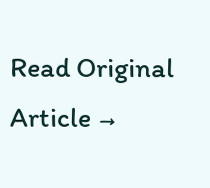Read Original Article →